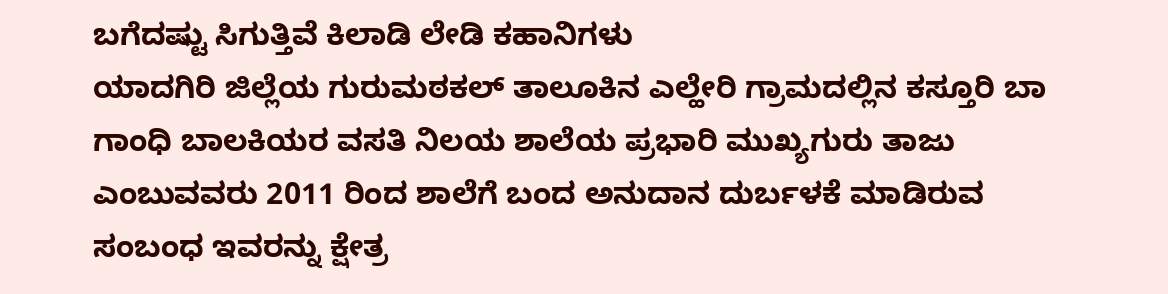ಬಗೆದಷ್ಟು ಸಿಗುತ್ತಿವೆ ಕಿಲಾಡಿ ಲೇಡಿ ಕಹಾನಿಗಳು
ಯಾದಗಿರಿ ಜಿಲ್ಲೆಯ ಗುರುಮಠಕಲ್ ತಾಲೂಕಿನ ಎಲ್ಹೇರಿ ಗ್ರಾಮದಲ್ಲಿನ ಕಸ್ತೂರಿ ಬಾ ಗಾಂಧಿ ಬಾಲಕಿಯರ ವಸತಿ ನಿಲಯ ಶಾಲೆಯ ಪ್ರಭಾರಿ ಮುಖ್ಯಗುರು ತಾಜು ಎಂಬುವವರು 2011 ರಿಂದ ಶಾಲೆಗೆ ಬಂದ ಅನುದಾನ ದುರ್ಬಳಕೆ ಮಾಡಿರುವ ಸಂಬಂಧ ಇವರನ್ನು ಕ್ಷೇತ್ರ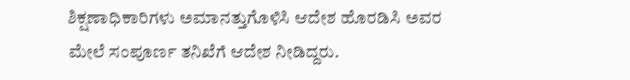ಶಿಕ್ಷಣಾಧಿಕಾರಿಗಳು ಅಮಾನತ್ತುಗೊಳಿಸಿ ಆದೇಶ ಹೊರಡಿಸಿ ಅವರ ಮೇಲೆ ಸಂಪೂರ್ಣ ತನಿಖೆಗೆ ಆದೇಶ ನೀಡಿದ್ದರು.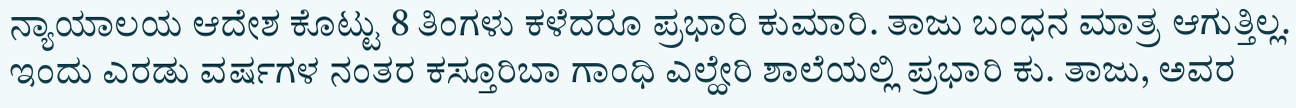ನ್ಯಾಯಾಲಯ ಆದೇಶ ಕೊಟ್ಟು 8 ತಿಂಗಳು ಕಳೆದರೂ ಪ್ರಭಾರಿ ಕುಮಾರಿ. ತಾಜು ಬಂಧನ ಮಾತ್ರ ಆಗುತ್ತಿಲ್ಲ.
ಇಂದು ಎರಡು ವರ್ಷಗಳ ನಂತರ ಕಸ್ತೂರಿಬಾ ಗಾಂಧಿ ಎಲ್ಹೇರಿ ಶಾಲೆಯಲ್ಲಿ ಪ್ರಭಾರಿ ಕು. ತಾಜು, ಅವರ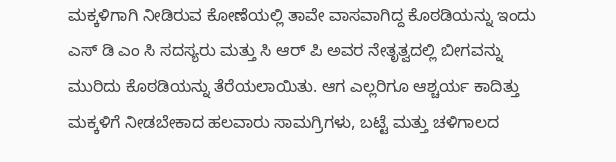ಮಕ್ಕಳಿಗಾಗಿ ನೀಡಿರುವ ಕೋಣೆಯಲ್ಲಿ ತಾವೇ ವಾಸವಾಗಿದ್ದ ಕೊಠಡಿಯನ್ನು ಇಂದು ಎಸ್ ಡಿ ಎಂ ಸಿ ಸದಸ್ಯರು ಮತ್ತು ಸಿ ಆರ್ ಪಿ ಅವರ ನೇತೃತ್ವದಲ್ಲಿ ಬೀಗವನ್ನು ಮುರಿದು ಕೊಠಡಿಯನ್ನು ತೆರೆಯಲಾಯಿತು. ಆಗ ಎಲ್ಲರಿಗೂ ಆಶ್ಚರ್ಯ ಕಾದಿತ್ತು
ಮಕ್ಕಳಿಗೆ ನೀಡಬೇಕಾದ ಹಲವಾರು ಸಾಮಗ್ರಿಗಳು, ಬಟ್ಟೆ ಮತ್ತು ಚಳಿಗಾಲದ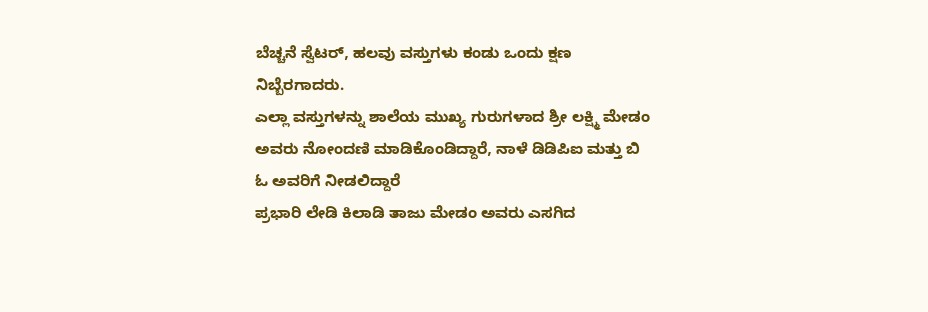ಬೆಚ್ಚನೆ ಸ್ವೆಟರ್, ಹಲವು ವಸ್ತುಗಳು ಕಂಡು ಒಂದು ಕ್ಷಣ ನಿಬ್ಬೆರಗಾದರು.
ಎಲ್ಲಾ ವಸ್ತುಗಳನ್ನು ಶಾಲೆಯ ಮುಖ್ಯ ಗುರುಗಳಾದ ಶ್ರೀ ಲಕ್ಷ್ಮಿ ಮೇಡಂ ಅವರು ನೋಂದಣಿ ಮಾಡಿಕೊಂಡಿದ್ದಾರೆ, ನಾಳೆ ಡಿಡಿಪಿಐ ಮತ್ತು ಬಿ ಓ ಅವರಿಗೆ ನೀಡಲಿದ್ದಾರೆ
ಪ್ರಭಾರಿ ಲೇಡಿ ಕಿಲಾಡಿ ತಾಜು ಮೇಡಂ ಅವರು ಎಸಗಿದ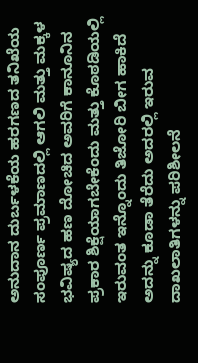ಅನುದಾನ ದುರ್ಬಳಕೆಯ ಹರಗಣದ ತನಿಖೆಯ ಸಂಪೂರ್ಣ ಪ್ರಮಾಣದಲ್ಲಿ ಆಗಲಿ ಮತ್ತು ಮಕ್ಕಳ ಭವಿಷ್ಯದ ಹಣ ದೋಚಿದ ಅವರಿಗೆ ಕಾನೂನಿನ ಪ್ರಕಾರ ಶಿಕ್ಷೆಯಾಗಬೇಕೆಂದು ಮತ್ತು ಕೊಠಡಿಯಲ್ಲಿ ಇರುವಂತ ಇನ್ನೊಂದು ತಿಜೋರಿ ಬೀಗ ಹಾಕಿದೆ ಅದನ್ನು ಕೂಡಾ ತೆರೆದು ಅದರಲ್ಲಿ ಇರುವ ದಾಖಲಾತಿಗಳನ್ನು ಪರಿಶೀಲನೆ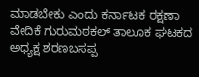ಮಾಡಬೇಕು ಎಂದು ಕರ್ನಾಟಕ ರಕ್ಷಣಾ ವೇದಿಕೆ ಗುರುಮಠಕಲ್ ತಾಲೂಕ ಘಟಕದ ಅಧ್ಯಕ್ಷ ಶರಣಬಸಪ್ಪ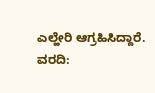ಎಲ್ಹೇರಿ ಆಗ್ರಹಿಸಿದ್ದಾರೆ.
ವರದಿ: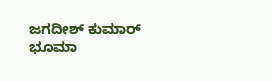ಜಗದೀಶ್ ಕುಮಾರ್ ಭೂಮಾ